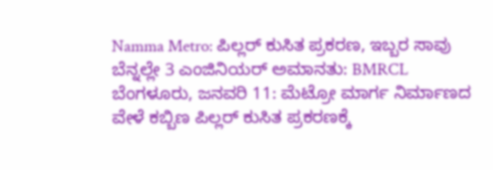Namma Metro: ಪಿಲ್ಲರ್ ಕುಸಿತ ಪ್ರಕರಣ, ಇಬ್ಬರ ಸಾವು ಬೆನ್ನಲ್ಲೇ 3 ಎಂಜಿನಿಯರ್ ಅಮಾನತು: BMRCL
ಬೆಂಗಳೂರು, ಜನವರಿ 11: ಮೆಟ್ರೋ ಮಾರ್ಗ ನಿರ್ಮಾಣದ ವೇಳೆ ಕಬ್ಬಿಣ ಪಿಲ್ಲರ್ ಕುಸಿತ ಪ್ರಕರಣಕ್ಕೆ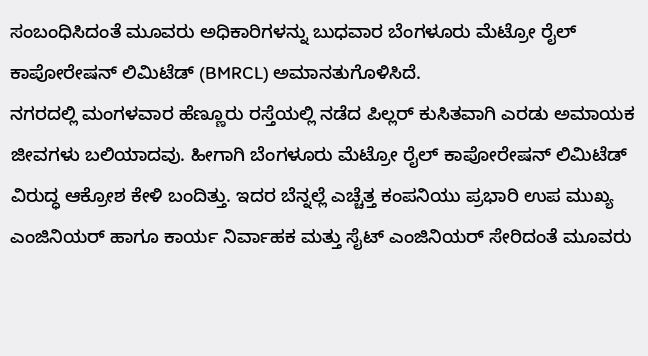ಸಂಬಂಧಿಸಿದಂತೆ ಮೂವರು ಅಧಿಕಾರಿಗಳನ್ನು ಬುಧವಾರ ಬೆಂಗಳೂರು ಮೆಟ್ರೋ ರೈಲ್ ಕಾಪೋರೇಷನ್ ಲಿಮಿಟೆಡ್ (BMRCL) ಅಮಾನತುಗೊಳಿಸಿದೆ.
ನಗರದಲ್ಲಿ ಮಂಗಳವಾರ ಹೆಣ್ಣೂರು ರಸ್ತೆಯಲ್ಲಿ ನಡೆದ ಪಿಲ್ಲರ್ ಕುಸಿತವಾಗಿ ಎರಡು ಅಮಾಯಕ ಜೀವಗಳು ಬಲಿಯಾದವು. ಹೀಗಾಗಿ ಬೆಂಗಳೂರು ಮೆಟ್ರೋ ರೈಲ್ ಕಾಪೋರೇಷನ್ ಲಿಮಿಟೆಡ್ ವಿರುದ್ಧ ಆಕ್ರೋಶ ಕೇಳಿ ಬಂದಿತ್ತು. ಇದರ ಬೆನ್ನಲ್ಲೆ ಎಚ್ಚೆತ್ತ ಕಂಪನಿಯು ಪ್ರಭಾರಿ ಉಪ ಮುಖ್ಯ ಎಂಜಿನಿಯರ್ ಹಾಗೂ ಕಾರ್ಯ ನಿರ್ವಾಹಕ ಮತ್ತು ಸೈಟ್ ಎಂಜಿನಿಯರ್ ಸೇರಿದಂತೆ ಮೂವರು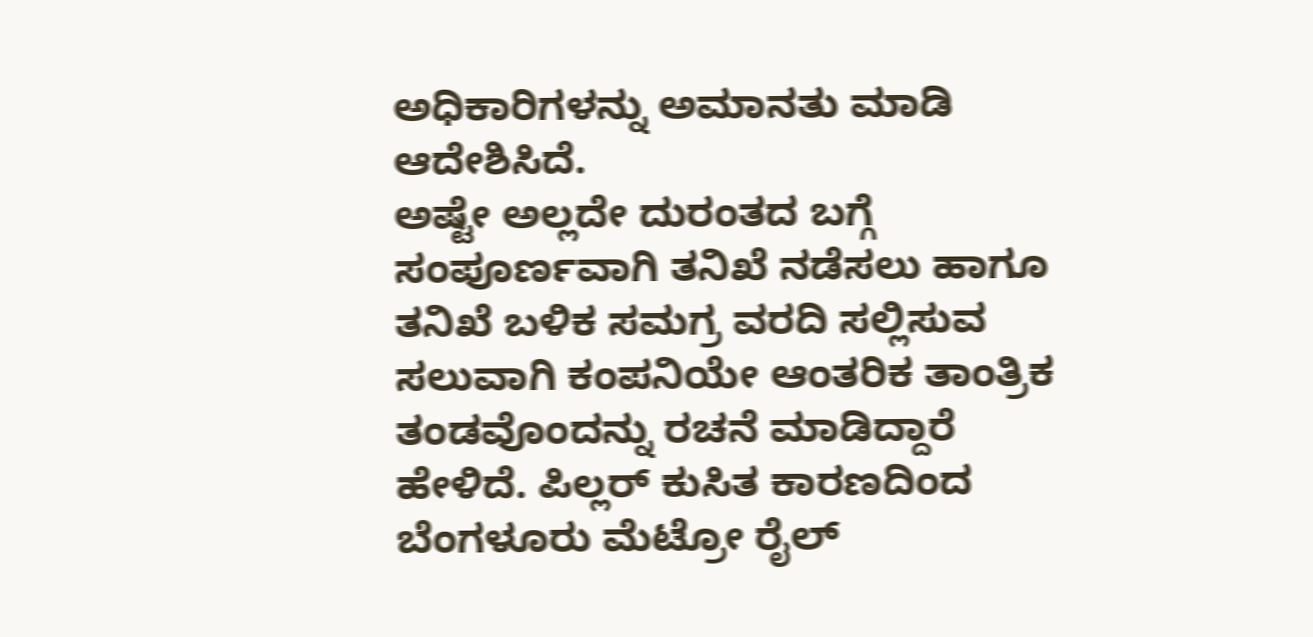ಅಧಿಕಾರಿಗಳನ್ನು ಅಮಾನತು ಮಾಡಿ ಆದೇಶಿಸಿದೆ.
ಅಷ್ಟೇ ಅಲ್ಲದೇ ದುರಂತದ ಬಗ್ಗೆ ಸಂಪೂರ್ಣವಾಗಿ ತನಿಖೆ ನಡೆಸಲು ಹಾಗೂ ತನಿಖೆ ಬಳಿಕ ಸಮಗ್ರ ವರದಿ ಸಲ್ಲಿಸುವ ಸಲುವಾಗಿ ಕಂಪನಿಯೇ ಆಂತರಿಕ ತಾಂತ್ರಿಕ ತಂಡವೊಂದನ್ನು ರಚನೆ ಮಾಡಿದ್ದಾರೆ ಹೇಳಿದೆ. ಪಿಲ್ಲರ್ ಕುಸಿತ ಕಾರಣದಿಂದ ಬೆಂಗಳೂರು ಮೆಟ್ರೋ ರೈಲ್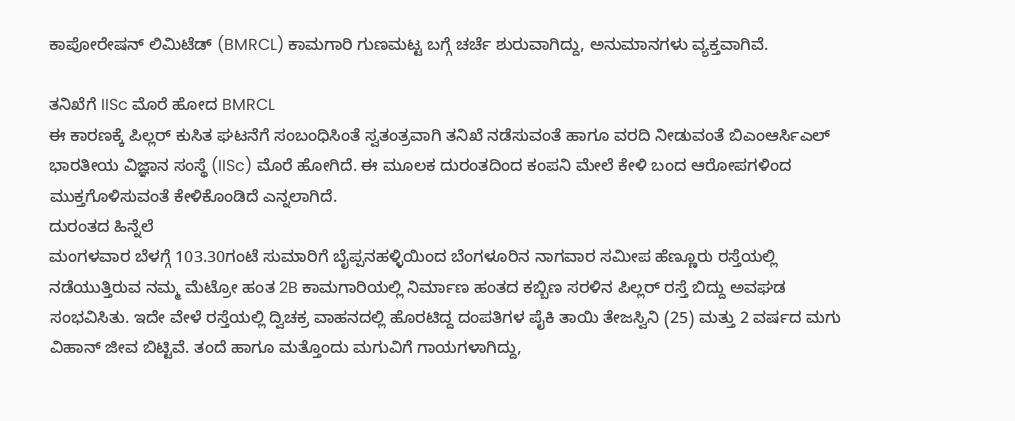ಕಾಪೋರೇಷನ್ ಲಿಮಿಟೆಡ್ (BMRCL) ಕಾಮಗಾರಿ ಗುಣಮಟ್ಟ ಬಗ್ಗೆ ಚರ್ಚೆ ಶುರುವಾಗಿದ್ದು, ಅನುಮಾನಗಳು ವ್ಯಕ್ತವಾಗಿವೆ.

ತನಿಖೆಗೆ IISc ಮೊರೆ ಹೋದ BMRCL
ಈ ಕಾರಣಕ್ಕೆ ಪಿಲ್ಲರ್ ಕುಸಿತ ಘಟನೆಗೆ ಸಂಬಂಧಿಸಿಂತೆ ಸ್ವತಂತ್ರವಾಗಿ ತನಿಖೆ ನಡೆಸುವಂತೆ ಹಾಗೂ ವರದಿ ನೀಡುವಂತೆ ಬಿಎಂಆರ್ಸಿಎಲ್ ಭಾರತೀಯ ವಿಜ್ಞಾನ ಸಂಸ್ಥೆ (IISc) ಮೊರೆ ಹೋಗಿದೆ. ಈ ಮೂಲಕ ದುರಂತದಿಂದ ಕಂಪನಿ ಮೇಲೆ ಕೇಳಿ ಬಂದ ಆರೋಪಗಳಿಂದ ಮುಕ್ತಗೊಳಿಸುವಂತೆ ಕೇಳಿಕೊಂಡಿದೆ ಎನ್ನಲಾಗಿದೆ.
ದುರಂತದ ಹಿನ್ನೆಲೆ
ಮಂಗಳವಾರ ಬೆಳಗ್ಗೆ 103.30ಗಂಟೆ ಸುಮಾರಿಗೆ ಬೈಪ್ಪನಹಳ್ಳಿಯಿಂದ ಬೆಂಗಳೂರಿನ ನಾಗವಾರ ಸಮೀಪ ಹೆಣ್ಣೂರು ರಸ್ತೆಯಲ್ಲಿ ನಡೆಯುತ್ತಿರುವ ನಮ್ಮ ಮೆಟ್ರೋ ಹಂತ 2B ಕಾಮಗಾರಿಯಲ್ಲಿ ನಿರ್ಮಾಣ ಹಂತದ ಕಬ್ಬಿಣ ಸರಳಿನ ಪಿಲ್ಲರ್ ರಸ್ತೆ ಬಿದ್ದು ಅವಘಡ ಸಂಭವಿಸಿತು. ಇದೇ ವೇಳೆ ರಸ್ತೆಯಲ್ಲಿ ದ್ವಿಚಕ್ರ ವಾಹನದಲ್ಲಿ ಹೊರಟಿದ್ದ ದಂಪತಿಗಳ ಪೈಕಿ ತಾಯಿ ತೇಜಸ್ವಿನಿ (25) ಮತ್ತು 2 ವರ್ಷದ ಮಗು ವಿಹಾನ್ ಜೀವ ಬಿಟ್ಟಿವೆ. ತಂದೆ ಹಾಗೂ ಮತ್ತೊಂದು ಮಗುವಿಗೆ ಗಾಯಗಳಾಗಿದ್ದು,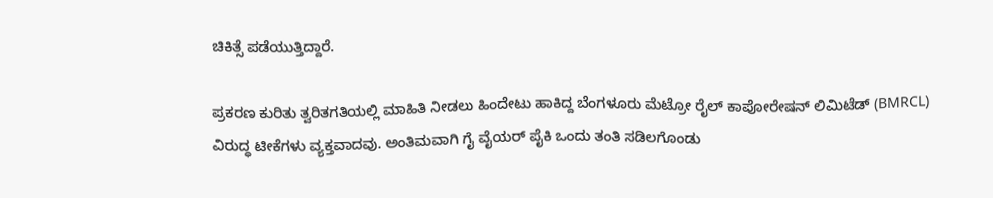ಚಿಕಿತ್ಸೆ ಪಡೆಯುತ್ತಿದ್ದಾರೆ.

ಪ್ರಕರಣ ಕುರಿತು ತ್ವರಿತಗತಿಯಲ್ಲಿ ಮಾಹಿತಿ ನೀಡಲು ಹಿಂದೇಟು ಹಾಕಿದ್ದ ಬೆಂಗಳೂರು ಮೆಟ್ರೋ ರೈಲ್ ಕಾಪೋರೇಷನ್ ಲಿಮಿಟೆಡ್ (BMRCL) ವಿರುದ್ಧ ಟೀಕೆಗಳು ವ್ಯಕ್ತವಾದವು. ಅಂತಿಮವಾಗಿ ಗೈ ವೈಯರ್ ಪೈಕಿ ಒಂದು ತಂತಿ ಸಡಿಲಗೊಂಡು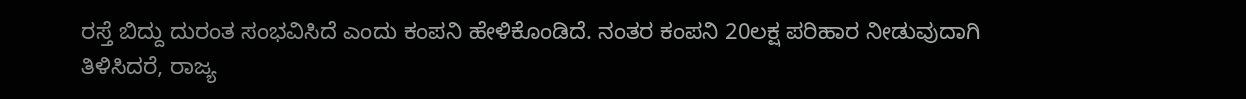ರಸ್ತೆ ಬಿದ್ದು ದುರಂತ ಸಂಭವಿಸಿದೆ ಎಂದು ಕಂಪನಿ ಹೇಳಿಕೊಂಡಿದೆ. ನಂತರ ಕಂಪನಿ 20ಲಕ್ಷ ಪರಿಹಾರ ನೀಡುವುದಾಗಿ ತಿಳಿಸಿದರೆ, ರಾಜ್ಯ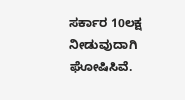ಸರ್ಕಾರ 10ಲಕ್ಷ ನೀಡುವುದಾಗಿ ಘೋಷಿಸಿವೆ.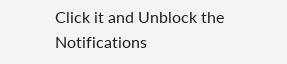Click it and Unblock the Notifications